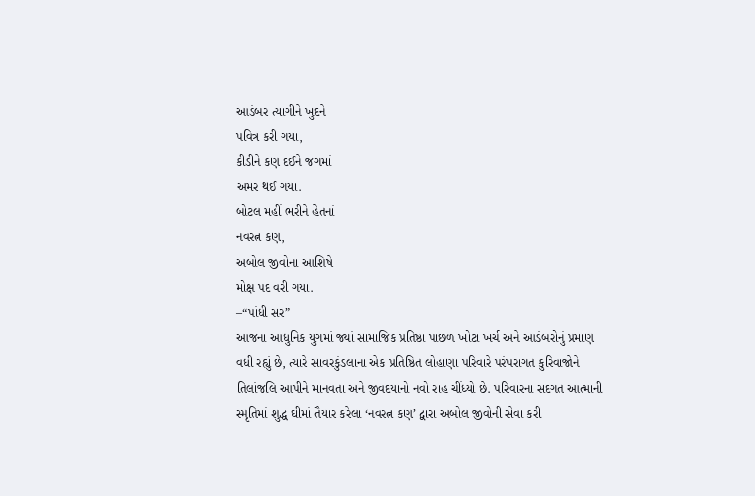આડંબર ત્યાગીને ખુદને
પવિત્ર કરી ગયા,
કીડીને કણ દઈને જગમાં
અમર થઈ ગયા.
બોટલ મહીં ભરીને હેતનાં
નવરત્ન કણ,
અબોલ જીવોના આશિષે
મોક્ષ પદ વરી ગયા.
–“પાંધી સર”
આજના આધુનિક યુગમાં જ્યાં સામાજિક પ્રતિષ્ઠા પાછળ ખોટા ખર્ચ અને આડંબરોનું પ્રમાણ વધી રહ્યું છે, ત્યારે સાવરકુંડલાના એક પ્રતિષ્ઠિત લોહાણા પરિવારે પરંપરાગત કુરિવાજોને તિલાંજલિ આપીને માનવતા અને જીવદયાનો નવો રાહ ચીંધ્યો છે. પરિવારના સદગત આત્માની સ્મૃતિમાં શુદ્ધ ઘીમાં તૈયાર કરેલા ‘નવરત્ન કણ’ દ્વારા અબોલ જીવોની સેવા કરી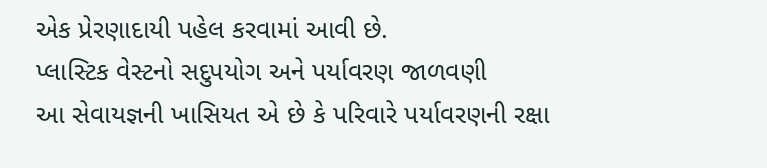એક પ્રેરણાદાયી પહેલ કરવામાં આવી છે.
પ્લાસ્ટિક વેસ્ટનો સદુપયોગ અને પર્યાવરણ જાળવણી
આ સેવાયજ્ઞની ખાસિયત એ છે કે પરિવારે પર્યાવરણની રક્ષા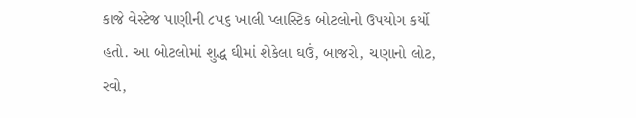કાજે વેસ્ટેજ પાણીની ૮૫૬ ખાલી પ્લાસ્ટિક બોટલોનો ઉપયોગ કર્યો હતો. આ બોટલોમાં શુદ્ધ ઘીમાં શેકેલા ઘઉં, બાજરો, ચણાનો લોટ, રવો,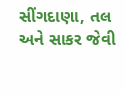સીંગદાણા, તલ અને સાકર જેવી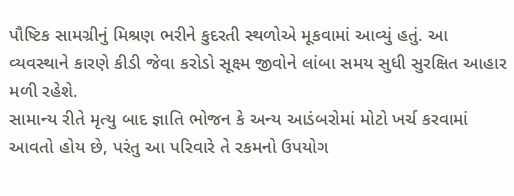પૌષ્ટિક સામગ્રીનું મિશ્રણ ભરીને કુદરતી સ્થળોએ મૂકવામાં આવ્યું હતું. આ વ્યવસ્થાને કારણે કીડી જેવા કરોડો સૂક્ષ્મ જીવોને લાંબા સમય સુધી સુરક્ષિત આહાર મળી રહેશે.
સામાન્ય રીતે મૃત્યુ બાદ જ્ઞાતિ ભોજન કે અન્ય આડંબરોમાં મોટો ખર્ચ કરવામાં આવતો હોય છે, પરંતુ આ પરિવારે તે રકમનો ઉપયોગ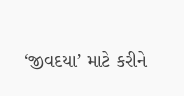‘જીવદયા’ માટે કરીને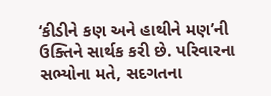‘કીડીને કણ અને હાથીને મણ’ની ઉક્તિને સાર્થક કરી છે. પરિવારના સભ્યોના મતે, સદગતના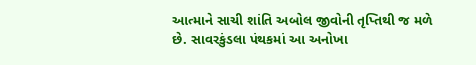આત્માને સાચી શાંતિ અબોલ જીવોની તૃપ્તિથી જ મળે છે. સાવરકુંડલા પંથકમાં આ અનોખા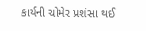કાર્યની ચોમેર પ્રશંસા થઈ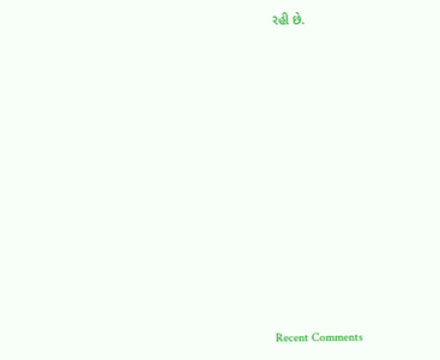રહી છે.














Recent Comments